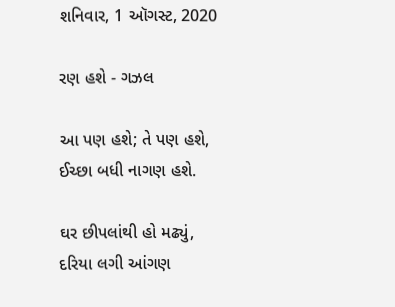શનિવાર, 1 ઑગસ્ટ, 2020

રણ હશે - ગઝલ

આ પણ હશે; તે પણ હશે,
ઈચ્છા બધી નાગણ હશે.

ઘર છીપલાંથી હો મઢ્યું,
દરિયા લગી આંગણ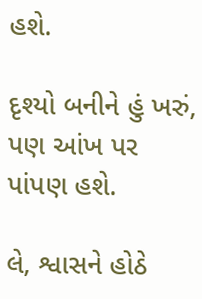હશે.

દૃશ્યો બનીને હું ખરું,
પણ આંખ પર પાંપણ હશે.

લે, શ્વાસને હોઠે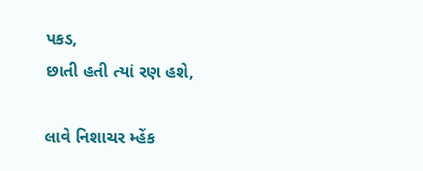પકડ,
છાતી હતી ત્યાં રણ હશે,

લાવે નિશાચર મ્હેંક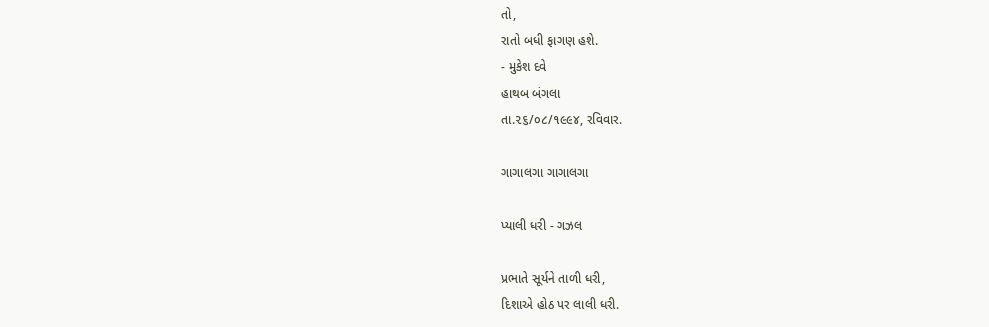તો,
રાતો બધી ફાગણ હશે.
- મુકેશ દવે
હાથબ બંગલા
તા.૨૬/૦૮/૧૯૯૪, રવિવાર.

ગાગાલગા ગાગાલગા

પ્યાલી ધરી - ગઝલ

પ્રભાતે સૂર્યને તાળી ધરી,
દિશાએ હોઠ પર લાલી ધરી.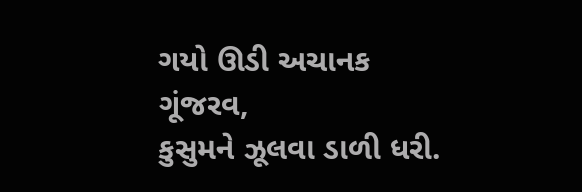ગયો ઊડી અચાનક ગૂંજરવ,
કુસુમને ઝૂલવા ડાળી ધરી.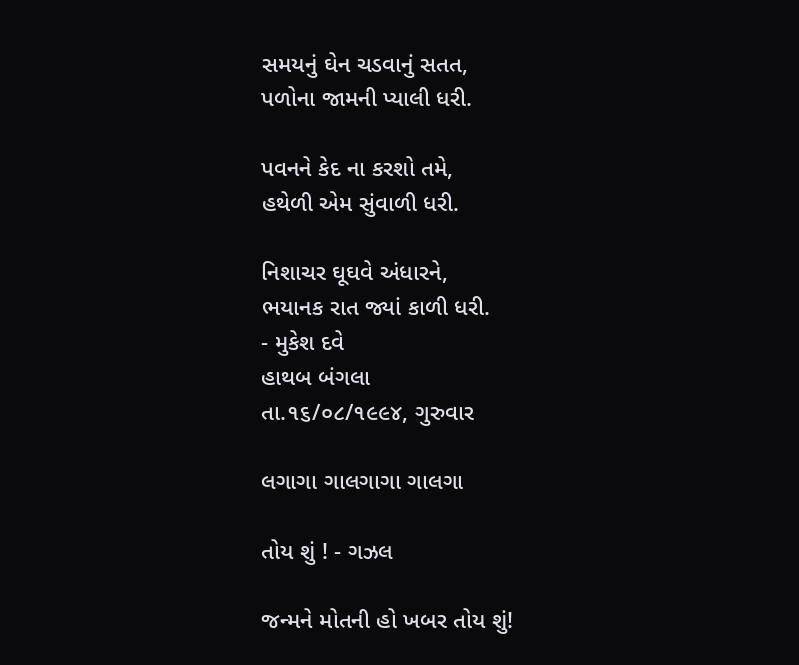સમયનું ઘેન ચડવાનું સતત,
પળોના જામની પ્યાલી ધરી.

પવનને કેદ ના કરશો તમે,
હથેળી એમ સુંવાળી ધરી.

નિશાચર ઘૂઘવે અંધારને,
ભયાનક રાત જ્યાં કાળી ધરી.
- મુકેશ દવે
હાથબ બંગલા
તા.૧૬/૦૮/૧૯૯૪, ગુરુવાર

લગાગા ગાલગાગા ગાલગા

તોય શું ! - ગઝલ

જન્મને મોતની હો ખબર તોય શું!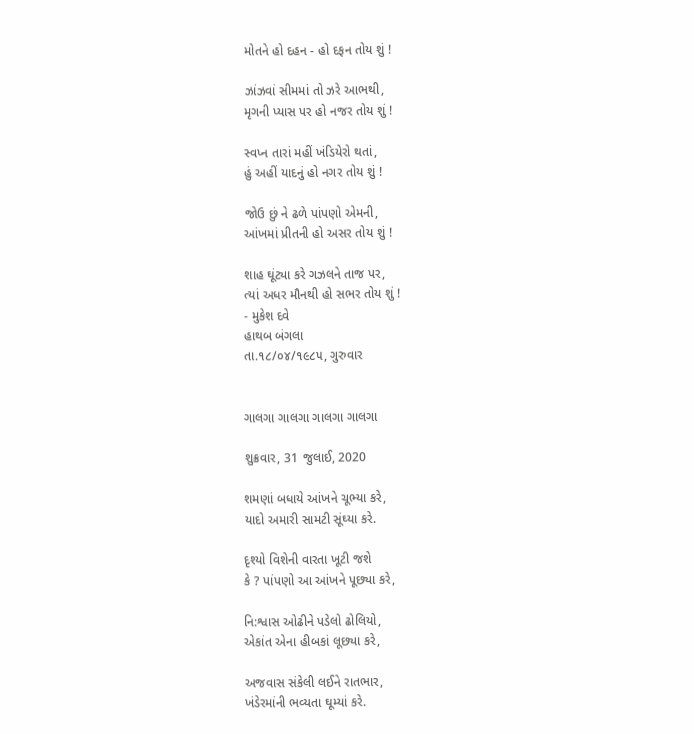મોતને હો દહન - હો દફન તોય શું !

ઝાંઝવાં સીમમાં તો ઝરે આભથી,
મૃગની પ્યાસ પર હો નજર તોય શું !

સ્વપ્ન તારાં મહીં ખંડિયેરો થતાં,
હું અહીં યાદનું હો નગર તોય શું !

જોઉ છું ને ઢળે પાંપણો એમની,
આંખમાં પ્રીતની હો અસર તોય શું !

શાહ ઘૂંટ્યા કરે ગઝલને તાજ પર,
ત્યાં અધર મૌનથી હો સભર તોય શું !
- મુકેશ દવે
હાથબ બંગલા
તા.૧૮/૦૪/૧૯૮૫, ગુરુવાર


ગાલગા ગાલગા ગાલગા ગાલગા

શુક્રવાર, 31 જુલાઈ, 2020

શમણાં બધાયે આંખને ચૂભ્યા કરે,
યાદો અમારી સામટી સૂંઘ્યા કરે.

દૃશ્યો વિશેની વારતા ખૂટી જશે
કે ? પાંપણો આ આંખને પૂછ્યા કરે,

નિ:શ્વાસ ઓઢીને પડેલો ઢોલિયો,
એકાંત એના હીબકાં લૂછ્યા કરે,

અજવાસ સંકેલી લઈને રાતભાર,
ખંડેરમાંની ભવ્યતા ઘૂમ્યાં કરે.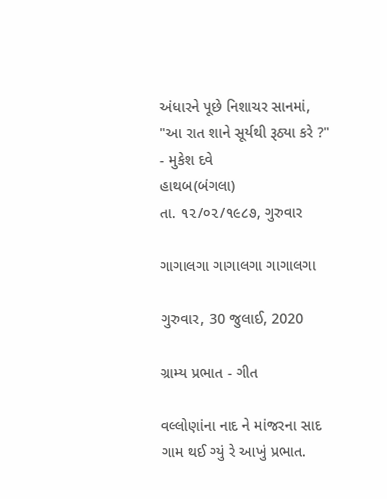અંધારને પૂછે નિશાચર સાનમાં,
"આ રાત શાને સૂર્યથી રૂઠ્યા કરે ?"
- મુકેશ દવે
હાથબ(બંગલા)
તા. ૧૨/૦૨/૧૯૮૭, ગુરુવાર

ગાગાલગા ગાગાલગા ગાગાલગા

ગુરુવાર, 30 જુલાઈ, 2020

ગ્રામ્ય પ્રભાત - ગીત

વલ્લોણાંના નાદ ને માંજરના સાદ
ગામ થઈ ગ્યું રે આખું પ્રભાત.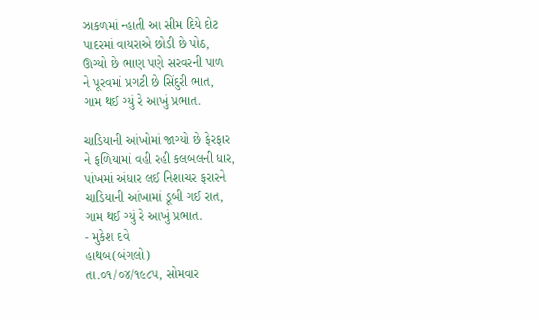ઝાકળમાં ન્હાતી આ સીમ દિયે દોટ
પાદરમાં વાયરાએ છોડી છે પોઠ,
ઊગ્યો છે ભાણ પણે સરવરની પાળ
ને પૂરવમાં પ્રગટી છે સિંદુરી ભાત,
ગામ થઈ ગ્યું રે આખું પ્રભાત.

ચાડિયાની આંખોમાં જાગ્યો છે ફેરફાર
ને ફળિયામાં વહી રહી કલબલની ધાર,
પાંખમાં અંધાર લઈ નિશાચર ફરારને
ચાડિયાની આંખામાં ડૂબી ગઈ રાત,
ગામ થઈ ગ્યું રે આખું પ્રભાત.
- મુકેશ દવે
હાથબ(બંગલો)
તા.૦૧/૦૪/૧૯૮૫, સોમવાર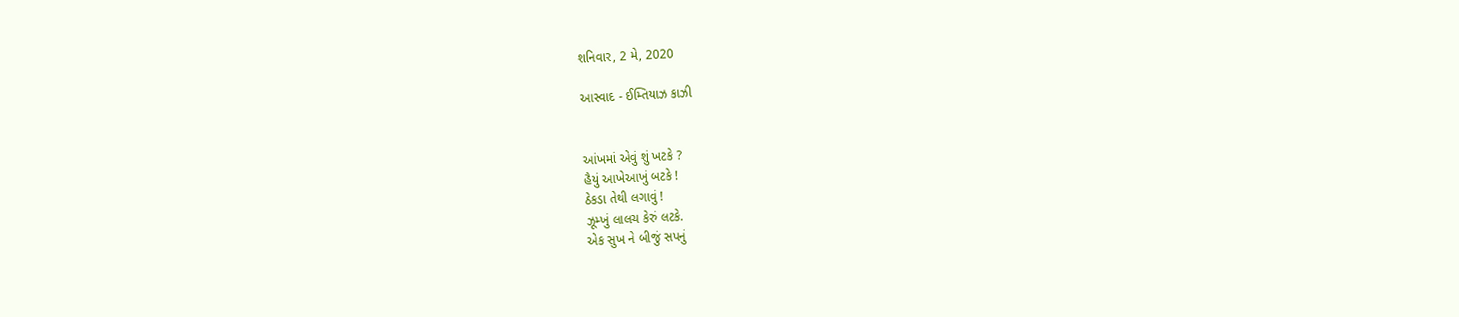શનિવાર, 2 મે, 2020

આસ્વાદ - ઈમ્તિયાઝ કાઝી


આંખમાં એવું શું ખટકે ?
હૈયું આખેઆખું બટકે !
ઠેકડા તેથી લગાવું !
ઝૂમ્ખું લાલચ કેરું લટકે.
એક સુખ ને બીજું સપનું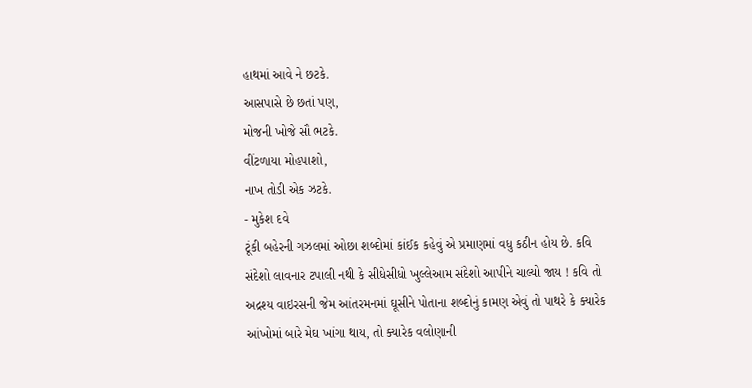હાથમાં આવે ને છટકે.
આસપાસે છે છતાં પણ,
મોજની ખોજે સૌ ભટકે.
વીંટળાયા મોહપાશો,
નાખ તોડી એક ઝટકે.
- મુકેશ દવે
ટૂંકી બહેરની ગઝલમાં ઓછા શબ્દોમાં કાંઈક કહેવું એ પ્રમાણમાં વધુ કઠીન હોય છે. કવિ સંદેશો લાવનાર ટપાલી નથી કે સીધેસીધો ખુલ્લેઆમ સંદેશો આપીને ચાલ્યો જાય ! કવિ તો અદ્રશ્ય વાઇરસની જેમ આંતરમનમાં ઘૂસીને પોતાના શબ્દોનું કામણ એવું તો પાથરે કે ક્યારેક આંખોમાં બારે મેઘ ખાંગા થાય, તો ક્યારેક વલોણાની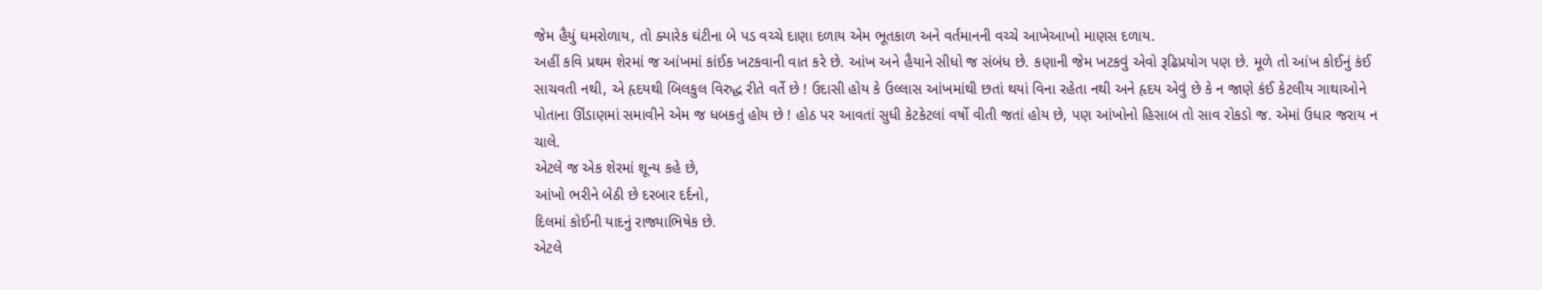જેમ હૈયું ઘમરોળાય, તો ક્યારેક ઘંટીના બે પડ વચ્ચે દાણા દળાય એમ ભૂતકાળ અને વર્તમાનની વચ્ચે આખેઆખો માણસ દળાય.
અહીં કવિ પ્રથમ શેરમાં જ આંખમાં કાંઈક ખટકવાની વાત કરે છે. આંખ અને હૈયાને સીધો જ સંબંધ છે. કણાની જેમ ખટકવું એવો રૂઢિપ્રયોગ પણ છે. મૂળે તો આંખ કોઈનું કંઈ સાચવતી નથી, એ હૃદયથી બિલકુલ વિરુદ્ધ રીતે વર્તે છે ! ઉદાસી હોય કે ઉલ્લાસ આંખમાંથી છતાં થયાં વિના રહેતા નથી અને હૃદય એવું છે કે ન જાણે કંઈ કેટલીય ગાથાઓને પોતાના ઊંડાણમાં સમાવીને એમ જ ધબકતું હોય છે ! હોઠ પર આવતાં સુધી કેટકેટલાં વર્ષો વીતી જતાં હોય છે, પણ આંખોનો હિસાબ તો સાવ રોકડો જ. એમાં ઉધાર જરાય ન ચાલે.
એટલે જ એક શેરમાં શૂન્ય કહે છે,
આંખો ભરીને બેઠી છે દરબાર દર્દનો,
દિલમાં કોઈની યાદનું રાજ્યાભિષેક છે.
એટલે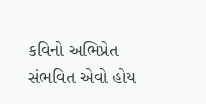કવિનો અભિપ્રેત સંભવિત એવો હોય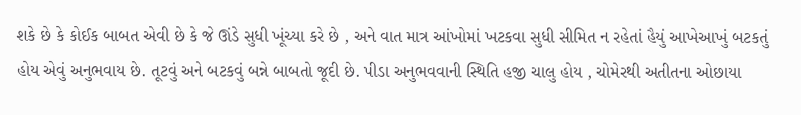શકે છે કે કોઈક બાબત એવી છે કે જે ઊંડે સુધી ખૂંચ્યા કરે છે , અને વાત માત્ર આંખોમાં ખટકવા સુધી સીમિત ન રહેતાં હૈયું આખેઆખું બટકતું હોય એવું અનુભવાય છે. તૂટવું અને બટકવું બન્ને બાબતો જૂદી છે. પીડા અનુભવવાની સ્થિતિ હજી ચાલુ હોય , ચોમેરથી અતીતના ઓછાયા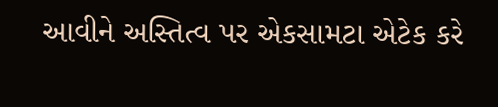આવીને અસ્તિત્વ પર એકસામટા એટેક કરે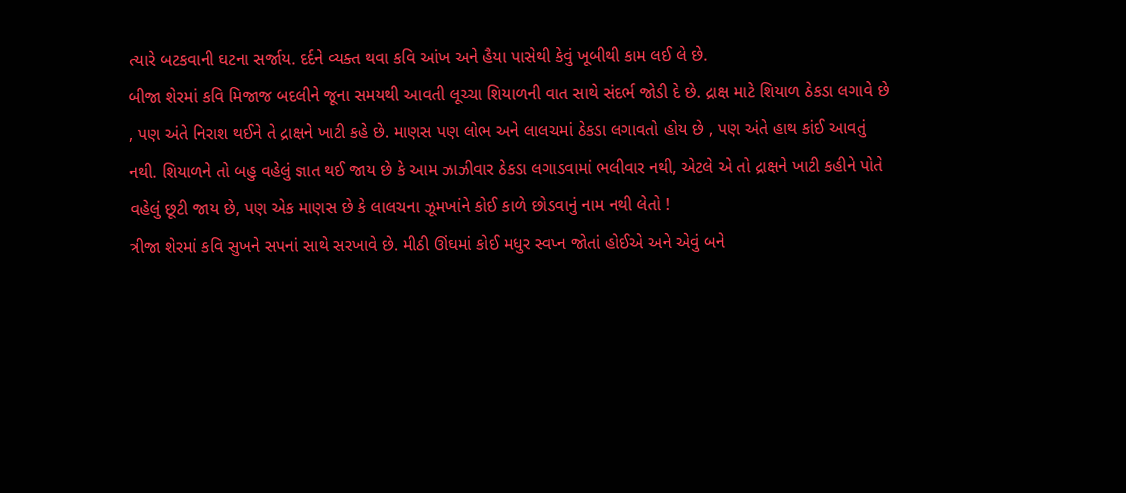ત્યારે બટકવાની ઘટના સર્જાય. દર્દને વ્યક્ત થવા કવિ આંખ અને હૈયા પાસેથી કેવું ખૂબીથી કામ લઈ લે છે.
બીજા શેરમાં કવિ મિજાજ બદલીને જૂના સમયથી આવતી લૂચ્ચા શિયાળની વાત સાથે સંદર્ભ જોડી દે છે. દ્રાક્ષ માટે શિયાળ ઠેકડા લગાવે છે , પણ અંતે નિરાશ થઈને તે દ્રાક્ષને ખાટી કહે છે. માણસ પણ લોભ અને લાલચમાં ઠેકડા લગાવતો હોય છે , પણ અંતે હાથ કાંઈ આવતું નથી. શિયાળને તો બહુ વહેલું જ્ઞાત થઈ જાય છે કે આમ ઝાઝીવાર ઠેકડા લગાડવામાં ભલીવાર નથી, એટલે એ તો દ્રાક્ષને ખાટી કહીને પોતે વહેલું છૂટી જાય છે, પણ એક માણસ છે કે લાલચના ઝૂમખાંને કોઈ કાળે છોડવાનું નામ નથી લેતો !
ત્રીજા શેરમાં કવિ સુખને સપનાં સાથે સરખાવે છે. મીઠી ઊંઘમાં કોઈ મધુર સ્વપ્ન જોતાં હોઈએ અને એવું બને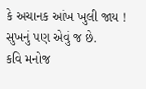કે અચાનક આંખ ખુલી જાય ! સુખનું પણ એવું જ છે.
કવિ મનોજ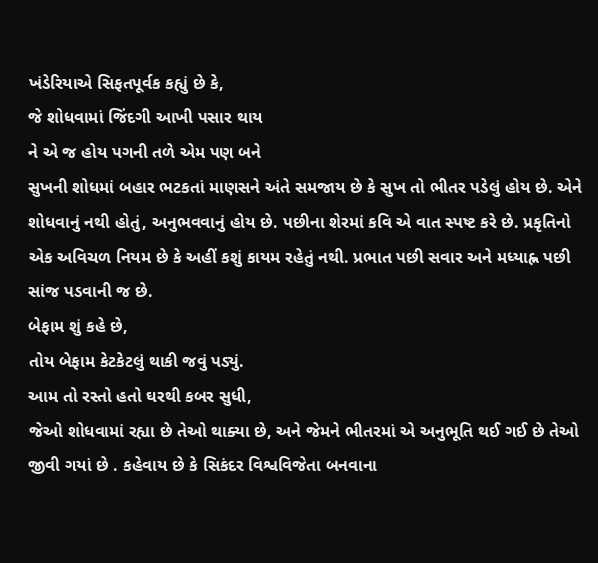ખંડેરિયાએ સિફતપૂર્વક કહ્યું છે કે,
જે શોધવામાં જિંદગી આખી પસાર થાય
ને એ જ હોય પગની તળે એમ પણ બને
સુખની શોધમાં બહાર ભટકતાં માણસને અંતે સમજાય છે કે સુખ તો ભીતર પડેલું હોય છે. એને શોધવાનું નથી હોતું, અનુભવવાનું હોય છે. પછીના શેરમાં કવિ એ વાત સ્પષ્ટ કરે છે. પ્રકૃતિનો એક અવિચળ નિયમ છે કે અહીં કશું કાયમ રહેતું નથી. પ્રભાત પછી સવાર અને મધ્યાહ્ન પછી સાંજ પડવાની જ છે.
બેફામ શું કહે છે,
તોય બેફામ કેટકેટલું થાકી જવું પડ્યું.
આમ તો રસ્તો હતો ઘરથી કબર સુધી,
જેઓ શોધવામાં રહ્યા છે તેઓ થાક્યા છે, અને જેમને ભીતરમાં એ અનુભૂતિ થઈ ગઈ છે તેઓ જીવી ગયાં છે . કહેવાય છે કે સિકંદર વિશ્વવિજેતા બનવાના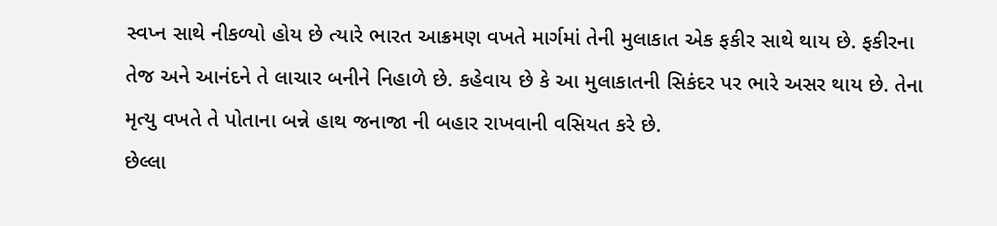સ્વપ્ન સાથે નીકળ્યો હોય છે ત્યારે ભારત આક્રમણ વખતે માર્ગમાં તેની મુલાકાત એક ફકીર સાથે થાય છે. ફકીરના તેજ અને આનંદને તે લાચાર બનીને નિહાળે છે. કહેવાય છે કે આ મુલાકાતની સિકંદર પર ભારે અસર થાય છે. તેના મૃત્યુ વખતે તે પોતાના બન્ને હાથ જનાજા ની બહાર રાખવાની વસિયત કરે છે.
છેલ્લા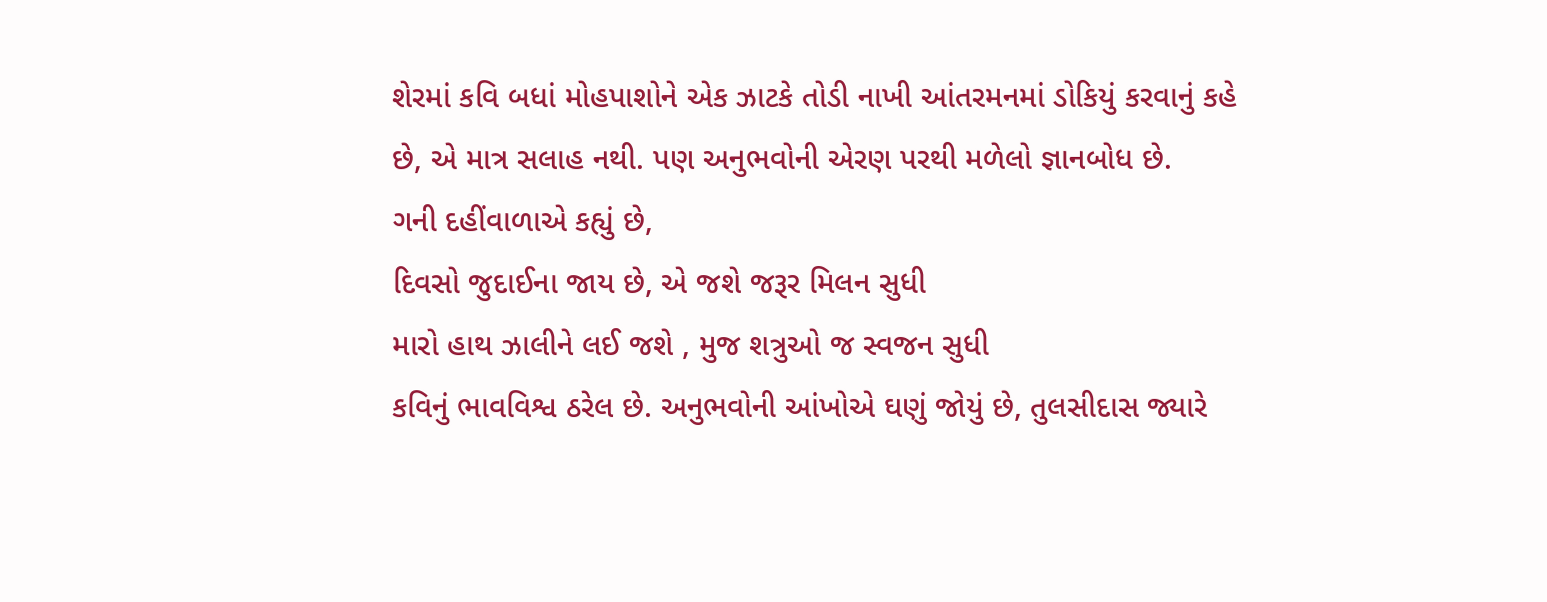શેરમાં કવિ બધાં મોહપાશોને એક ઝાટકે તોડી નાખી આંતરમનમાં ડોકિયું કરવાનું કહે છે, એ માત્ર સલાહ નથી. પણ અનુભવોની એરણ પરથી મળેલો જ્ઞાનબોધ છે.
ગની દહીંવાળાએ કહ્યું છે,
દિવસો જુદાઈના જાય છે, એ જશે જરૂર મિલન સુધી
મારો હાથ ઝાલીને લઈ જશે , મુજ શત્રુઓ જ સ્વજન સુધી
કવિનું ભાવવિશ્વ ઠરેલ છે. અનુભવોની આંખોએ ઘણું જોયું છે, તુલસીદાસ જ્યારે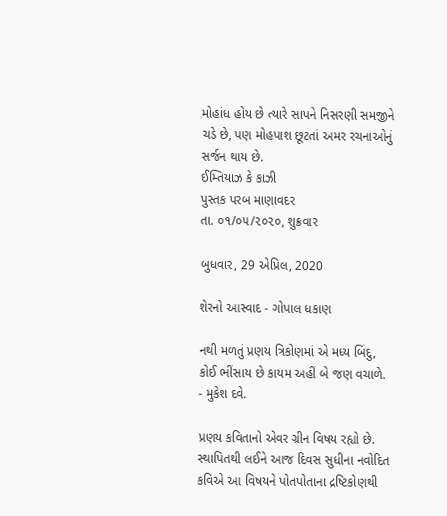મોહાંધ હોય છે ત્યારે સાપને નિસરણી સમજીને ચડે છે, પણ મોહપાશ છૂટતાં અમર રચનાઓનું સર્જન થાય છે.
ઈમ્તિયાઝ કે કાઝી
પુસ્તક પરબ માણાવદર
તા. ૦૧/૦૫/૨૦૨૦, શુક્રવાર

બુધવાર, 29 એપ્રિલ, 2020

શેરનો આસ્વાદ - ગોપાલ ધકાણ

નથી મળતું પ્રણય ત્રિકોણમાં એ મધ્ય બિંદુ,
કોઈ ભીંસાય છે કાયમ અહીં બે જણ વચાળે.
- મુકેશ દવે.

પ્રણય કવિતાનો એવર ગ્રીન વિષય રહ્યો છે. સ્થાપિતથી લઈને આજ દિવસ સુધીના નવોદિત કવિએ આ વિષયને પોતપોતાના દ્રષ્ટિકોણથી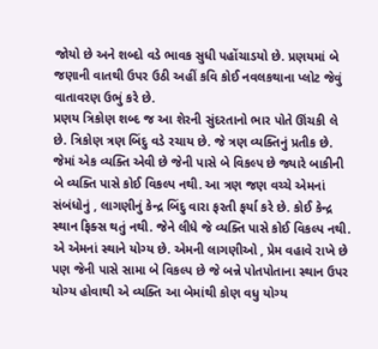જોયો છે અને શબ્દો વડે ભાવક સુધી પહોંચાડયો છે. પ્રણયમાં બે જણાની વાતથી ઉપર ઉઠી અહીં કવિ કોઈ નવલકથાના પ્લોટ જેવું વાતાવરણ ઉભું કરે છે.
પ્રણય ત્રિકોણ શબ્દ જ આ શેરની સુંદરતાનો ભાર પોતે ઊંચકી લે છે. ત્રિકોણ ત્રણ બિંદુ વડે રચાય છે. જે ત્રણ વ્યક્તિનું પ્રતીક છે. જેમાં એક વ્યક્તિ એવી છે જેની પાસે બે વિકલ્પ છે જ્યારે બાકીની બે વ્યક્તિ પાસે કોઈ વિકલ્પ નથી. આ ત્રણ જણ વચ્ચે એમનાં સંબંધોનું , લાગણીનું કેન્દ્ર બિંદુ વારા ફરતી ફર્યા કરે છે. કોઈ કેન્દ્ર સ્થાન ફિક્સ થતું નથી. જેને લીધે જે વ્યક્તિ પાસે કોઈ વિકલ્પ નથી. એ એમનાં સ્થાને યોગ્ય છે. એમની લાગણીઓ , પ્રેમ વહાવે રાખે છે પણ જેની પાસે સામા બે વિકલ્પ છે જે બન્ને પોતપોતાના સ્થાન ઉપર યોગ્ય હોવાથી એ વ્યક્તિ આ બેમાંથી કોણ વધુ યોગ્ય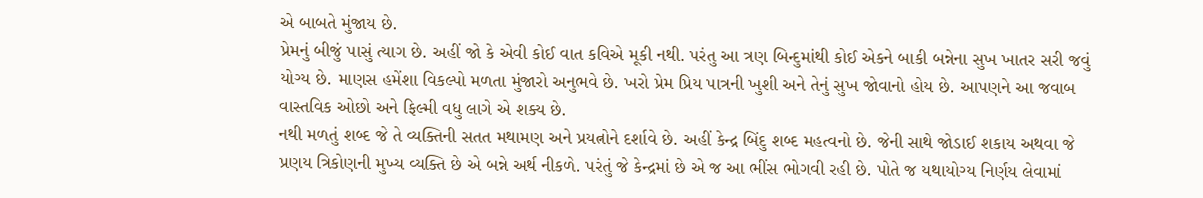એ બાબતે મુંજાય છે.
પ્રેમનું બીજું પાસું ત્યાગ છે. અહીં જો કે એવી કોઈ વાત કવિએ મૂકી નથી. પરંતુ આ ત્રણ બિન્દુમાંથી કોઈ એકને બાકી બન્નેના સુખ ખાતર સરી જવું યોગ્ય છે. માણસ હમેંશા વિકલ્પો મળતા મુંજારો અનુભવે છે. ખરો પ્રેમ પ્રિય પાત્રની ખુશી અને તેનું સુખ જોવાનો હોય છે. આપણને આ જવાબ વાસ્તવિક ઓછો અને ફિલ્મી વધુ લાગે એ શક્ય છે.
નથી મળતું શબ્દ જે તે વ્યક્તિની સતત મથામણ અને પ્રયત્નોને દર્શાવે છે. અહીં કેન્દ્ર બિંદુ શબ્દ મહત્વનો છે. જેની સાથે જોડાઈ શકાય અથવા જે પ્રણય ત્રિકોણની મુખ્ય વ્યક્તિ છે એ બન્ને અર્થ નીકળે. પરંતું જે કેન્દ્રમાં છે એ જ આ ભીંસ ભોગવી રહી છે. પોતે જ યથાયોગ્ય નિર્ણય લેવામાં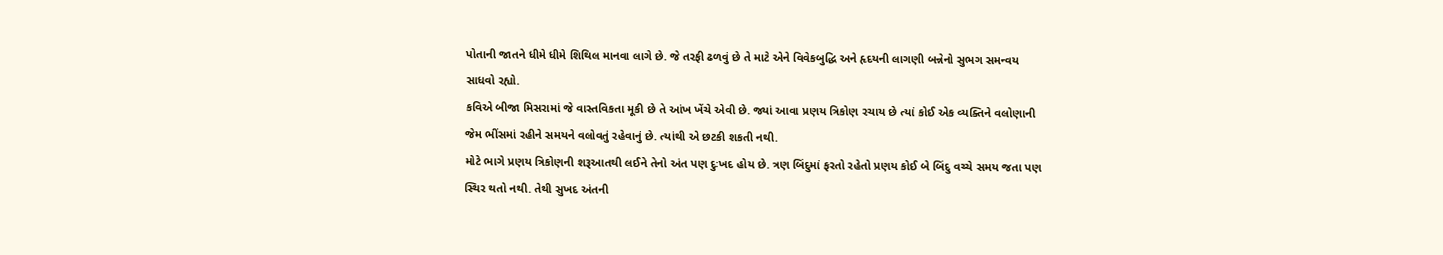પોતાની જાતને ધીમે ધીમે શિથિલ માનવા લાગે છે. જે તરફી ઢળવું છે તે માટે એને વિવેકબુદ્ધિ અને હૃદયની લાગણી બન્નેનો સુભગ સમન્વય સાધવો રહ્યો.
કવિએ બીજા મિસરામાં જે વાસ્તવિકતા મૂકી છે તે આંખ ખેંચે એવી છે. જ્યાં આવા પ્રણય ત્રિકોણ રચાય છે ત્યાં કોઈ એક વ્યક્તિને વલોણાની જેમ ભીંસમાં રહીને સમયને વલોવતું રહેવાનું છે. ત્યાંથી એ છટકી શકતી નથી.
મોટે ભાગે પ્રણય ત્રિકોણની શરૂઆતથી લઈને તેનો અંત પણ દુઃખદ હોય છે. ત્રણ બિંદુમાં ફરતો રહેતો પ્રણય કોઈ બે બિંદુ વચ્ચે સમય જતા પણ સ્થિર થતો નથી. તેથી સુખદ અંતની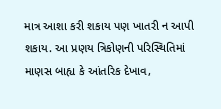માત્ર આશા કરી શકાય પણ ખાતરી ન આપી શકાય. આ પ્રણય ત્રિકોણની પરિસ્થિતિમાં માણસ બાહ્ય કે આંતરિક દેખાવ,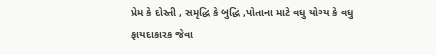પ્રેમ કે દોસ્તી , સમૃદ્ધિ કે બુદ્ધિ ,પોતાના માટે વધુ યોગ્ય કે વધુ ફાયદાકારક જેવા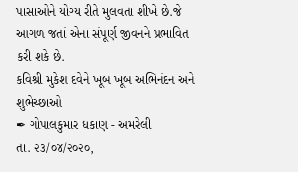પાસાઓને યોગ્ય રીતે મુલવતા શીખે છે.જે આગળ જતાં એના સંપૂર્ણ જીવનને પ્રભાવિત કરી શકે છે.
કવિશ્રી મુકેશ દવેને ખૂબ ખૂબ અભિનંદન અને શુભેચ્છાઓ
✒ ગોપાલકુમાર ધકાણ - અમરેલી
તા. ૨૩/૦૪/૨૦૨૦,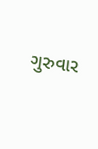ગુરુવાર